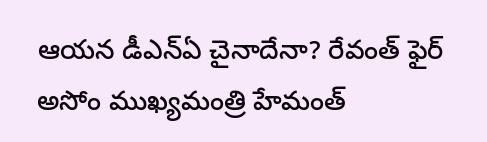ఆయన డీఎన్ఏ చైనాదేనా? రేవంత్ ఫైర్
అసోం ముఖ్యమంత్రి హేమంత్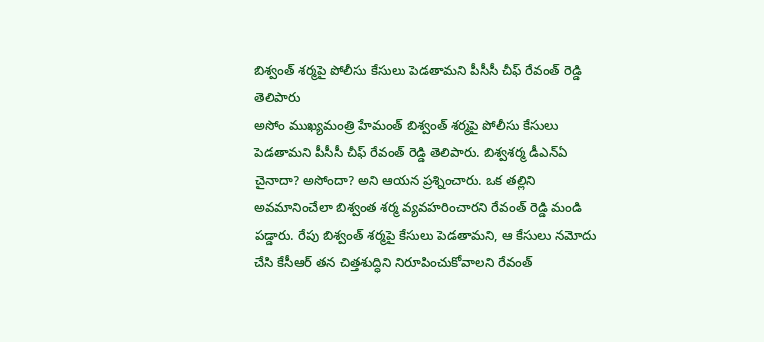బిశ్వంత్ శర్మపై పోలీసు కేసులు పెడతామని పీసీసీ చీఫ్ రేవంత్ రెడ్డి తెలిపారు
అసోం ముఖ్యమంత్రి హేమంత్ బిశ్వంత్ శర్మపై పోలీసు కేసులు పెడతామని పీసీసీ చీఫ్ రేవంత్ రెడ్డి తెలిపారు. బిశ్వశర్మ డీఎన్ఏ చైనాదా? అసోందా? అని ఆయన ప్రశ్నించారు. ఒక తల్లిని అవమానించేలా బిశ్వంత శర్మ వ్యవహరించారని రేవంత్ రెడ్డి మండి పడ్డారు. రేపు బిశ్వంత్ శర్మపై కేసులు పెడతామని, ఆ కేసులు నమోదు చేసి కేసీఆర్ తన చిత్తశుద్ధిని నిరూపించుకోవాలని రేవంత్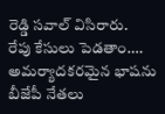రెడ్డి సవాల్ విసిరారు.
రేపు కేసులు పెడతాం....
అమర్యాదకరమైన భాషను బీజేపీ నేతలు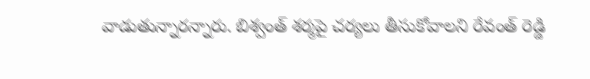వాడుతున్నారన్నారు. బిశ్వంత్ శర్మపై చర్యలు తీసుకోవాలని రేవంత్ రెడ్డి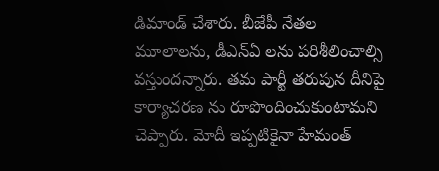డిమాండ్ చేశారు. బీజేపీ నేతల మూలాలను, డీఎన్ఏ లను పరిశీలించాల్సి వస్తుందన్నారు. తమ పార్టీ తరుపున దీనిపై కార్యాచరణ ను రూపొందించుకుంటామని చెప్పారు. మోదీ ఇప్పటికైనా హేమంత్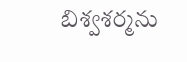బిశ్వశర్మను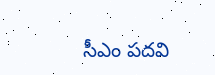సీఎం పదవి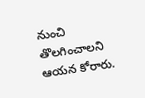నుంచి తొలగించాలని ఆయన కోరారు.